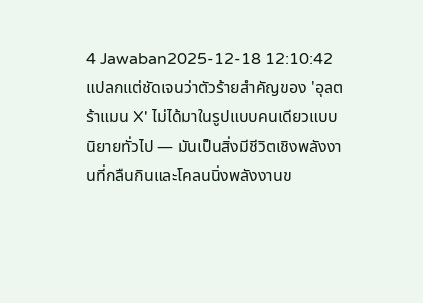4 Jawaban2025-12-18 12:10:42
แปลกแต่ชัดเจนว่าตัวร้ายสำคัญของ 'อุลตร้าแมน X' ไม่ได้มาในรูปแบบคนเดียวแบบนิยายทั่วไป — มันเป็นสิ่งมีชีวิตเชิงพลังงานที่กลืนกินและโคลนนิ่งพลังงานข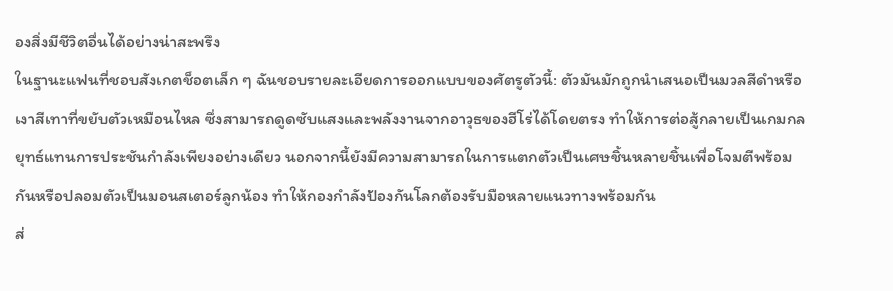องสิ่งมีชีวิตอื่นได้อย่างน่าสะพรึง
ในฐานะแฟนที่ชอบสังเกตช็อตเล็ก ๆ ฉันชอบรายละเอียดการออกแบบของศัตรูตัวนี้: ตัวมันมักถูกนำเสนอเป็นมวลสีดำหรือเงาสีเทาที่ขยับตัวเหมือนไหล ซึ่งสามารถดูดซับแสงและพลังงานจากอาวุธของฮีโร่ได้โดยตรง ทำให้การต่อสู้กลายเป็นเกมกลยุทธ์แทนการประชันกำลังเพียงอย่างเดียว นอกจากนี้ยังมีความสามารถในการแตกตัวเป็นเศษชิ้นหลายชิ้นเพื่อโจมตีพร้อมกันหรือปลอมตัวเป็นมอนสเตอร์ลูกน้อง ทำให้กองกำลังป้องกันโลกต้องรับมือหลายแนวทางพร้อมกัน
ส่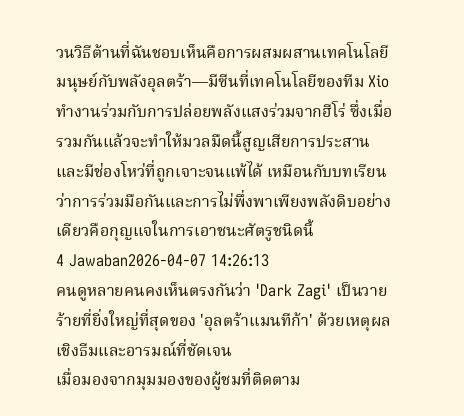วนวิธีต้านที่ฉันชอบเห็นคือการผสมผสานเทคโนโลยีมนุษย์กับพลังอุลตร้า—มีซีนที่เทคโนโลยีของทีม Xio ทำงานร่วมกับการปล่อยพลังแสงร่วมจากฮีโร่ ซึ่งเมื่อรวมกันแล้วจะทำให้มวลมืดนี้สูญเสียการประสาน และมีช่องโหว่ที่ถูกเจาะจนแพ้ได้ เหมือนกับบทเรียนว่าการร่วมมือกันและการไม่พึ่งพาเพียงพลังดิบอย่างเดียวคือกุญแจในการเอาชนะศัตรูชนิดนี้
4 Jawaban2026-04-07 14:26:13
คนดูหลายคนคงเห็นตรงกันว่า 'Dark Zagi' เป็นวายร้ายที่ยิ่งใหญ่ที่สุดของ 'อุลตร้าแมนทีก้า' ด้วยเหตุผลเชิงธีมและอารมณ์ที่ชัดเจน
เมื่อมองจากมุมมองของผู้ชมที่ติดตาม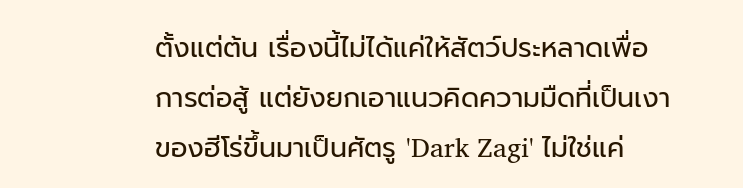ตั้งแต่ต้น เรื่องนี้ไม่ได้แค่ให้สัตว์ประหลาดเพื่อการต่อสู้ แต่ยังยกเอาแนวคิดความมืดที่เป็นเงาของฮีโร่ขึ้นมาเป็นศัตรู 'Dark Zagi' ไม่ใช่แค่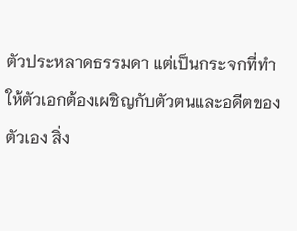ตัวประหลาดธรรมดา แต่เป็นกระจกที่ทำให้ตัวเอกต้องเผชิญกับตัวตนและอดีตของตัวเอง สิ่ง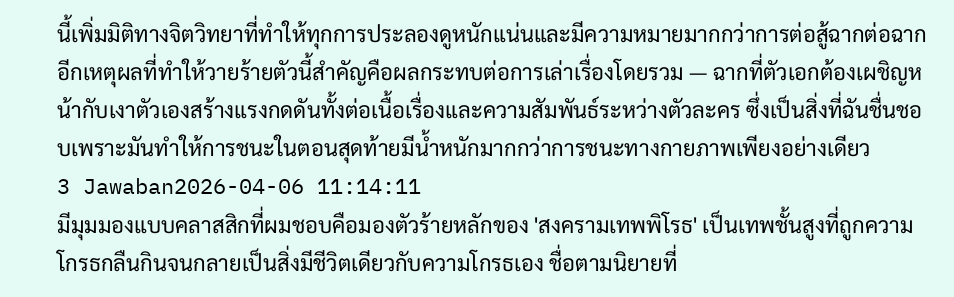นี้เพิ่มมิติทางจิตวิทยาที่ทำให้ทุกการประลองดูหนักแน่นและมีความหมายมากกว่าการต่อสู้ฉากต่อฉาก
อีกเหตุผลที่ทำให้วายร้ายตัวนี้สำคัญคือผลกระทบต่อการเล่าเรื่องโดยรวม — ฉากที่ตัวเอกต้องเผชิญหน้ากับเงาตัวเองสร้างแรงกดดันทั้งต่อเนื้อเรื่องและความสัมพันธ์ระหว่างตัวละคร ซึ่งเป็นสิ่งที่ฉันชื่นชอบเพราะมันทำให้การชนะในตอนสุดท้ายมีน้ำหนักมากกว่าการชนะทางกายภาพเพียงอย่างเดียว
3 Jawaban2026-04-06 11:14:11
มีมุมมองแบบคลาสสิกที่ผมชอบคือมองตัวร้ายหลักของ 'สงครามเทพพิโรธ' เป็นเทพชั้นสูงที่ถูกความโกรธกลืนกินจนกลายเป็นสิ่งมีชีวิตเดียวกับความโกรธเอง ชื่อตามนิยายที่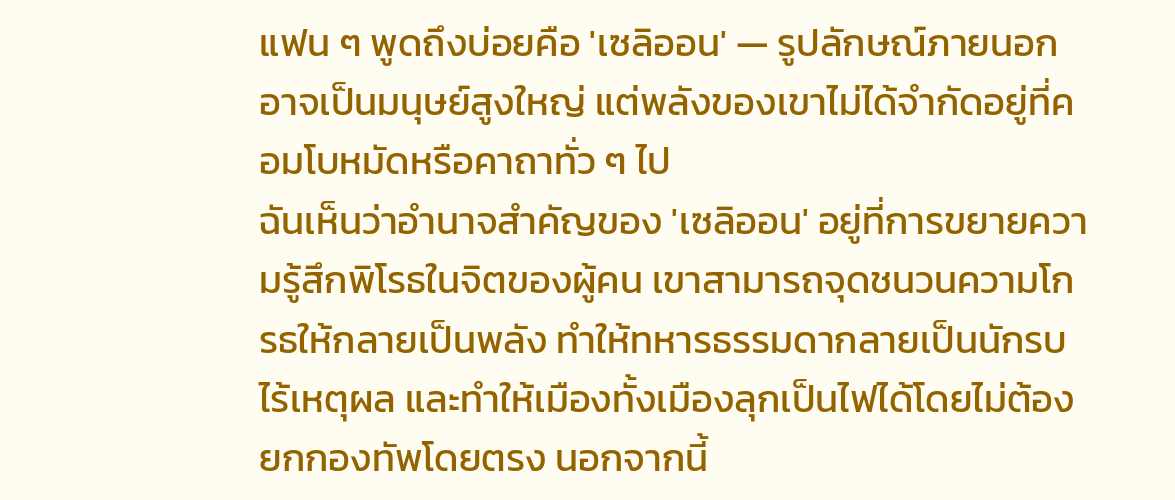แฟน ๆ พูดถึงบ่อยคือ 'เซลิออน' — รูปลักษณ์ภายนอกอาจเป็นมนุษย์สูงใหญ่ แต่พลังของเขาไม่ได้จำกัดอยู่ที่คอมโบหมัดหรือคาถาทั่ว ๆ ไป
ฉันเห็นว่าอำนาจสำคัญของ 'เซลิออน' อยู่ที่การขยายความรู้สึกพิโรธในจิตของผู้คน เขาสามารถจุดชนวนความโกรธให้กลายเป็นพลัง ทำให้ทหารธรรมดากลายเป็นนักรบไร้เหตุผล และทำให้เมืองทั้งเมืองลุกเป็นไฟได้โดยไม่ต้องยกกองทัพโดยตรง นอกจากนี้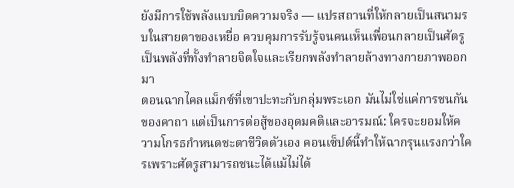ยังมีการใช้พลังแบบบิดความจริง — แปรสถานที่ให้กลายเป็นสนามรบในสายตาของเหยื่อ ควบคุมการรับรู้จนคนเห็นเพื่อนกลายเป็นศัตรู เป็นพลังที่ทั้งทำลายจิตใจและเรียกพลังทำลายล้างทางกายภาพออกมา
ตอนฉากไคลแม็กซ์ที่เขาปะทะกับกลุ่มพระเอก มันไม่ใช่แค่การชนกันของคาถา แต่เป็นการต่อสู้ของอุดมคติและอารมณ์: ใครจะยอมให้ความโกรธกำหนดชะตาชีวิตตัวเอง คอนเซ็ปต์นี้ทำให้ฉากรุนแรงกว่าใครเพราะศัตรูสามารถชนะได้แม้ไม่ได้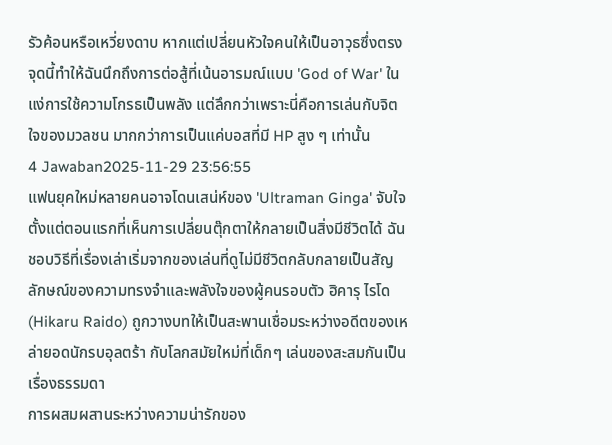รัวค้อนหรือเหวี่ยงดาบ หากแต่เปลี่ยนหัวใจคนให้เป็นอาวุธซึ่งตรงจุดนี้ทำให้ฉันนึกถึงการต่อสู้ที่เน้นอารมณ์แบบ 'God of War' ในแง่การใช้ความโกรธเป็นพลัง แต่ลึกกว่าเพราะนี่คือการเล่นกับจิตใจของมวลชน มากกว่าการเป็นแค่บอสที่มี HP สูง ๆ เท่านั้น
4 Jawaban2025-11-29 23:56:55
แฟนยุคใหม่หลายคนอาจโดนเสน่ห์ของ 'Ultraman Ginga' จับใจตั้งแต่ตอนแรกที่เห็นการเปลี่ยนตุ๊กตาให้กลายเป็นสิ่งมีชีวิตได้ ฉันชอบวิธีที่เรื่องเล่าเริ่มจากของเล่นที่ดูไม่มีชีวิตกลับกลายเป็นสัญลักษณ์ของความทรงจำและพลังใจของผู้คนรอบตัว ฮิคารุ ไรโด (Hikaru Raido) ถูกวางบทให้เป็นสะพานเชื่อมระหว่างอดีตของเหล่ายอดนักรบอุลตร้า กับโลกสมัยใหม่ที่เด็กๆ เล่นของสะสมกันเป็นเรื่องธรรมดา
การผสมผสานระหว่างความน่ารักของ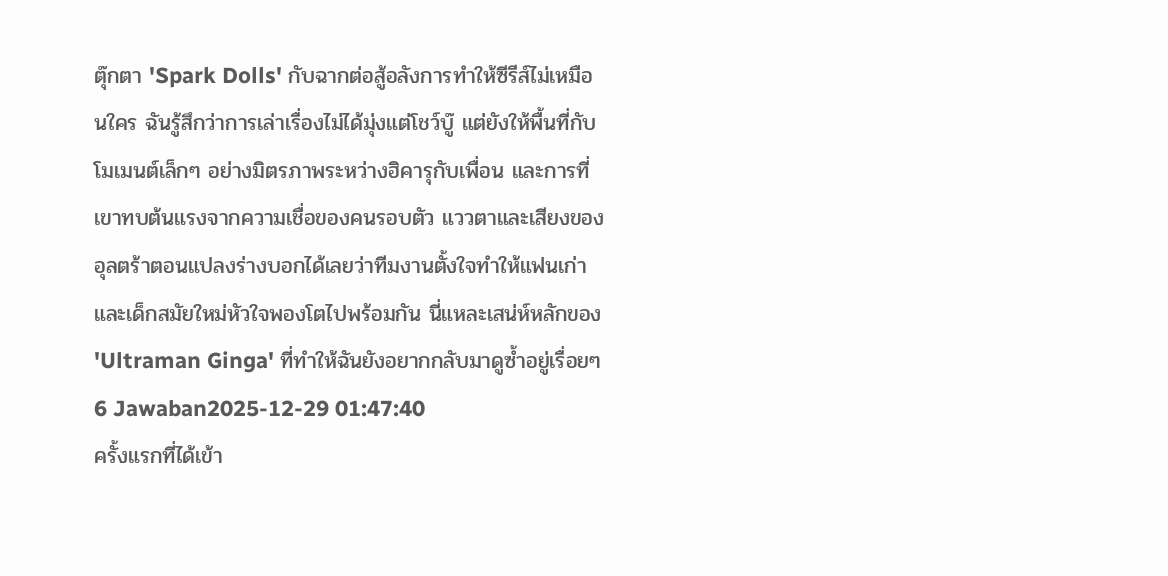ตุ๊กตา 'Spark Dolls' กับฉากต่อสู้อลังการทำให้ซีรีส์ไม่เหมือนใคร ฉันรู้สึกว่าการเล่าเรื่องไม่ได้มุ่งแต่โชว์บู๊ แต่ยังให้พื้นที่กับโมเมนต์เล็กๆ อย่างมิตรภาพระหว่างฮิคารุกับเพื่อน และการที่เขาทบต้นแรงจากความเชื่อของคนรอบตัว แววตาและเสียงของอุลตร้าตอนแปลงร่างบอกได้เลยว่าทีมงานตั้งใจทำให้แฟนเก่าและเด็กสมัยใหม่หัวใจพองโตไปพร้อมกัน นี่แหละเสน่ห์หลักของ 'Ultraman Ginga' ที่ทำให้ฉันยังอยากกลับมาดูซ้ำอยู่เรื่อยๆ
6 Jawaban2025-12-29 01:47:40
ครั้งแรกที่ได้เข้า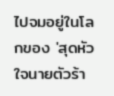ไปจมอยู่ในโลกของ 'สุดหัวใจนายตัวร้า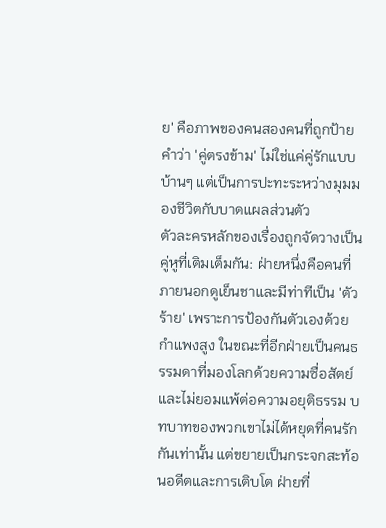ย' คือภาพของคนสองคนที่ถูกป้ายคำว่า 'คู่ตรงข้าม' ไม่ใช่แค่คู่รักแบบบ้านๆ แต่เป็นการปะทะระหว่างมุมมองชีวิตกับบาดแผลส่วนตัว
ตัวละครหลักของเรื่องถูกจัดวางเป็นคู่หูที่เติมเต็มกัน: ฝ่ายหนึ่งคือคนที่ภายนอกดูเย็นชาและมีท่าทีเป็น 'ตัวร้าย' เพราะการป้องกันตัวเองด้วยกำแพงสูง ในขณะที่อีกฝ่ายเป็นคนธรรมดาที่มองโลกด้วยความซื่อสัตย์และไม่ยอมแพ้ต่อความอยุติธรรม บทบาทของพวกเขาไม่ได้หยุดที่คนรักกันเท่านั้น แต่ขยายเป็นกระจกสะท้อนอดีตและการเติบโต ฝ่ายที่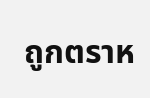ถูกตราห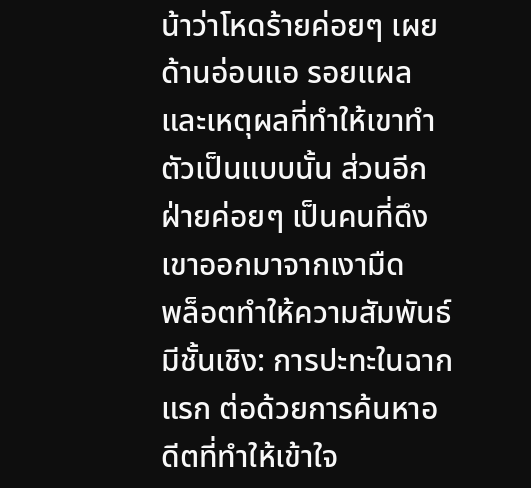น้าว่าโหดร้ายค่อยๆ เผยด้านอ่อนแอ รอยแผล และเหตุผลที่ทำให้เขาทำตัวเป็นแบบนั้น ส่วนอีกฝ่ายค่อยๆ เป็นคนที่ดึงเขาออกมาจากเงามืด
พล็อตทำให้ความสัมพันธ์มีชั้นเชิง: การปะทะในฉากแรก ต่อด้วยการค้นหาอดีตที่ทำให้เข้าใจ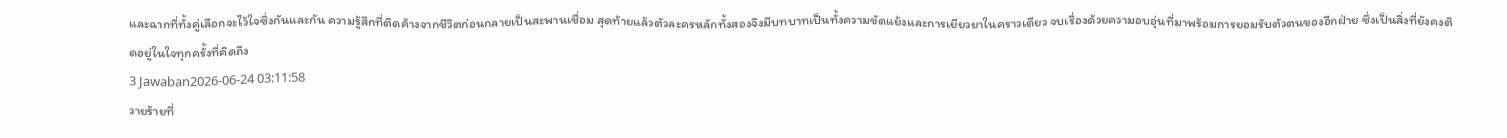และฉากที่ทั้งคู่เลือกจะไว้ใจซึ่งกันและกัน ความรู้สึกที่ติดค้างจากชีวิตก่อนกลายเป็นสะพานเชื่อม สุดท้ายแล้วตัวละครหลักทั้งสองจึงมีบทบาทเป็นทั้งความขัดแย้งและการเยียวยาในคราวเดียว จบเรื่องด้วยความอบอุ่นที่มาพร้อมการยอมรับตัวตนของอีกฝ่าย ซึ่งเป็นสิ่งที่ยังคงติดอยู่ในใจทุกครั้งที่คิดถึง
3 Jawaban2026-06-24 03:11:58
วายร้ายที่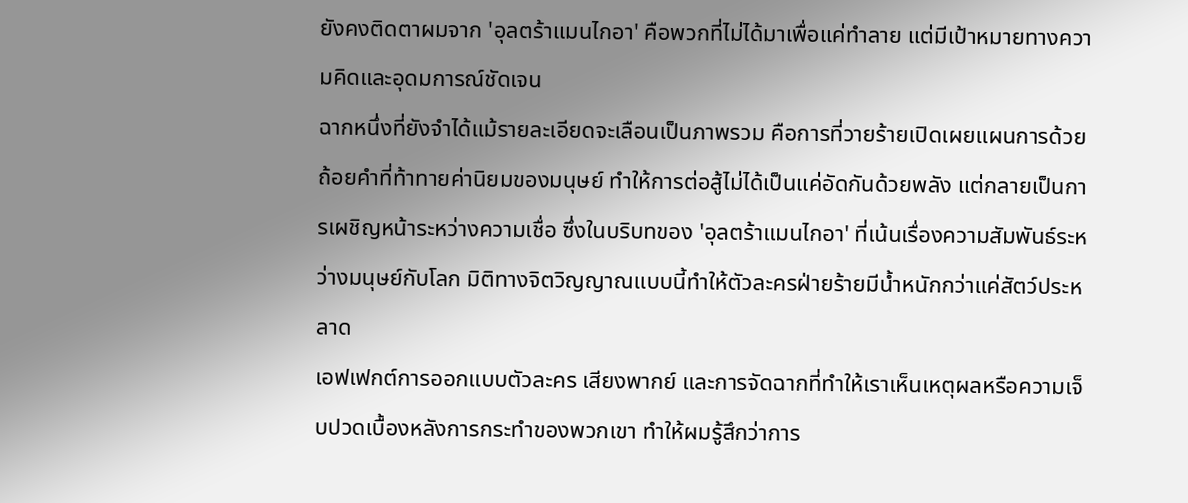ยังคงติดตาผมจาก 'อุลตร้าแมนไกอา' คือพวกที่ไม่ได้มาเพื่อแค่ทำลาย แต่มีเป้าหมายทางความคิดและอุดมการณ์ชัดเจน
ฉากหนึ่งที่ยังจำได้แม้รายละเอียดจะเลือนเป็นภาพรวม คือการที่วายร้ายเปิดเผยแผนการด้วยถ้อยคำที่ท้าทายค่านิยมของมนุษย์ ทำให้การต่อสู้ไม่ได้เป็นแค่อัดกันด้วยพลัง แต่กลายเป็นการเผชิญหน้าระหว่างความเชื่อ ซึ่งในบริบทของ 'อุลตร้าแมนไกอา' ที่เน้นเรื่องความสัมพันธ์ระหว่างมนุษย์กับโลก มิติทางจิตวิญญาณแบบนี้ทำให้ตัวละครฝ่ายร้ายมีน้ำหนักกว่าแค่สัตว์ประหลาด
เอฟเฟกต์การออกแบบตัวละคร เสียงพากย์ และการจัดฉากที่ทำให้เราเห็นเหตุผลหรือความเจ็บปวดเบื้องหลังการกระทำของพวกเขา ทำให้ผมรู้สึกว่าการ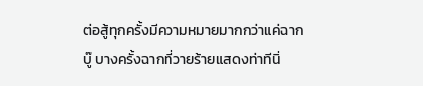ต่อสู้ทุกครั้งมีความหมายมากกว่าแค่ฉากบู๊ บางครั้งฉากที่วายร้ายแสดงท่าทีนิ่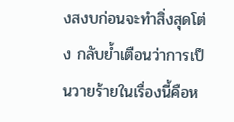งสงบก่อนจะทำสิ่งสุดโต่ง กลับย้ำเตือนว่าการเป็นวายร้ายในเรื่องนี้คือห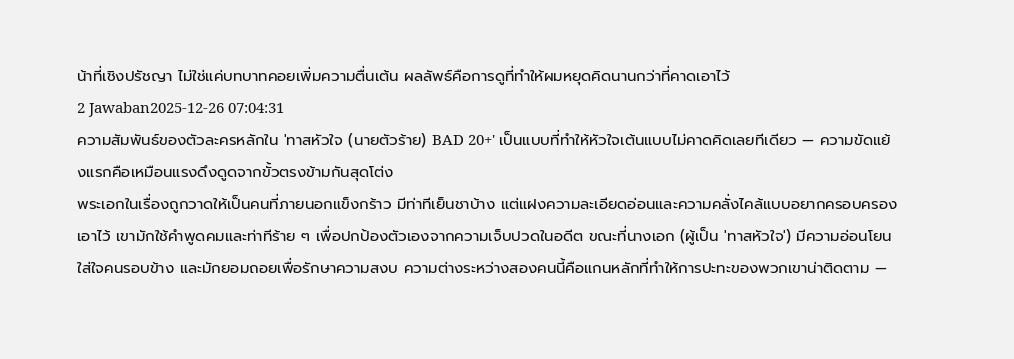น้าที่เชิงปรัชญา ไม่ใช่แค่บทบาทคอยเพิ่มความตื่นเต้น ผลลัพธ์คือการดูที่ทำให้ผมหยุดคิดนานกว่าที่คาดเอาไว้
2 Jawaban2025-12-26 07:04:31
ความสัมพันธ์ของตัวละครหลักใน 'ทาสหัวใจ (นายตัวร้าย) BAD 20+' เป็นแบบที่ทำให้หัวใจเต้นแบบไม่คาดคิดเลยทีเดียว — ความขัดแย้งแรกคือเหมือนแรงดึงดูดจากขั้วตรงข้ามกันสุดโต่ง
พระเอกในเรื่องถูกวาดให้เป็นคนที่ภายนอกแข็งกร้าว มีท่าทีเย็นชาบ้าง แต่แฝงความละเอียดอ่อนและความคลั่งไคล้แบบอยากครอบครองเอาไว้ เขามักใช้คำพูดคมและท่าทีร้าย ๆ เพื่อปกป้องตัวเองจากความเจ็บปวดในอดีต ขณะที่นางเอก (ผู้เป็น 'ทาสหัวใจ') มีความอ่อนโยน ใส่ใจคนรอบข้าง และมักยอมถอยเพื่อรักษาความสงบ ความต่างระหว่างสองคนนี้คือแกนหลักที่ทำให้การปะทะของพวกเขาน่าติดตาม —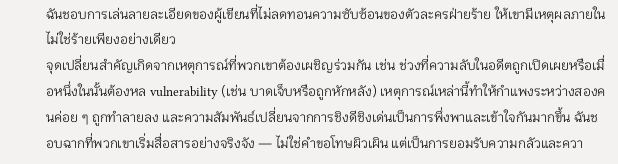ฉันชอบการเล่นลายละเอียดของผู้เขียนที่ไม่ลดทอนความซับซ้อนของตัวละครฝ่ายร้าย ให้เขามีเหตุผลภายใน ไม่ใช่ร้ายเพียงอย่างเดียว
จุดเปลี่ยนสำคัญเกิดจากเหตุการณ์ที่พวกเขาต้องเผชิญร่วมกัน เช่น ช่วงที่ความลับในอดีตถูกเปิดเผยหรือเมื่อหนึ่งในนั้นต้องหล vulnerability (เช่น บาดเจ็บหรือถูกหักหลัง) เหตุการณ์เหล่านี้ทำให้กำแพงระหว่างสองคนค่อย ๆ ถูกทำลายลง และความสัมพันธ์เปลี่ยนจากการชิงดีชิงเด่นเป็นการพึ่งพาและเข้าใจกันมากขึ้น ฉันชอบฉากที่พวกเขาเริ่มสื่อสารอย่างจริงจัง — ไม่ใช่คำขอโทษผิวเผิน แต่เป็นการยอมรับความกลัวและควา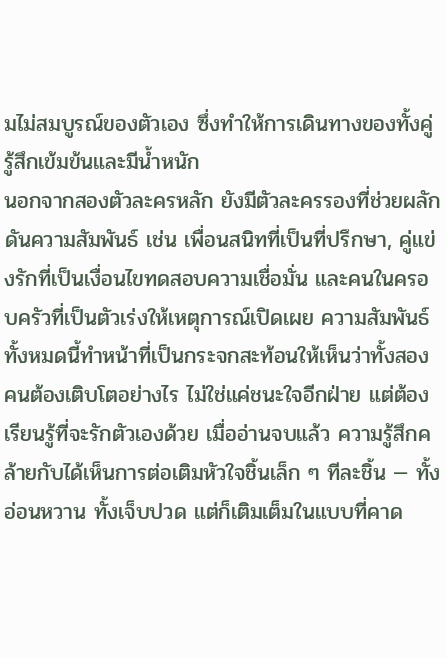มไม่สมบูรณ์ของตัวเอง ซึ่งทำให้การเดินทางของทั้งคู่รู้สึกเข้มข้นและมีน้ำหนัก
นอกจากสองตัวละครหลัก ยังมีตัวละครรองที่ช่วยผลักดันความสัมพันธ์ เช่น เพื่อนสนิทที่เป็นที่ปรึกษา, คู่แข่งรักที่เป็นเงื่อนไขทดสอบความเชื่อมั่น และคนในครอบครัวที่เป็นตัวเร่งให้เหตุการณ์เปิดเผย ความสัมพันธ์ทั้งหมดนี้ทำหน้าที่เป็นกระจกสะท้อนให้เห็นว่าทั้งสองคนต้องเติบโตอย่างไร ไม่ใช่แค่ชนะใจอีกฝ่าย แต่ต้องเรียนรู้ที่จะรักตัวเองด้วย เมื่ออ่านจบแล้ว ความรู้สึกคล้ายกับได้เห็นการต่อเติมหัวใจชิ้นเล็ก ๆ ทีละชิ้น — ทั้งอ่อนหวาน ทั้งเจ็บปวด แต่ก็เติมเต็มในแบบที่คาด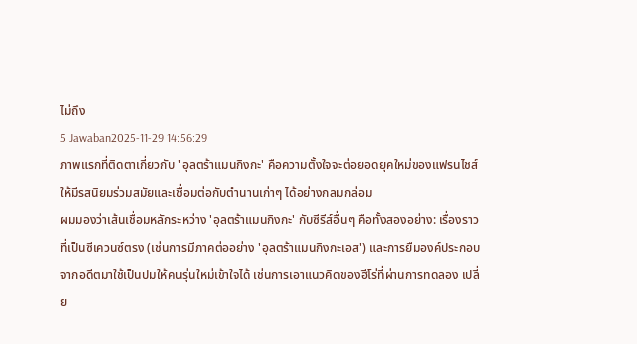ไม่ถึง
5 Jawaban2025-11-29 14:56:29
ภาพแรกที่ติดตาเกี่ยวกับ 'อุลตร้าแมนกิงกะ' คือความตั้งใจจะต่อยอดยุคใหม่ของแฟรนไชส์ให้มีรสนิยมร่วมสมัยและเชื่อมต่อกับตำนานเก่าๆ ได้อย่างกลมกล่อม
ผมมองว่าเส้นเชื่อมหลักระหว่าง 'อุลตร้าแมนกิงกะ' กับซีรีส์อื่นๆ คือทั้งสองอย่าง: เรื่องราวที่เป็นซีเควนซ์ตรง (เช่นการมีภาคต่ออย่าง 'อุลตร้าแมนกิงกะเอส') และการยืมองค์ประกอบจากอดีตมาใช้เป็นปมให้คนรุ่นใหม่เข้าใจได้ เช่นการเอาแนวคิดของฮีโร่ที่ผ่านการทดลอง เปลี่ย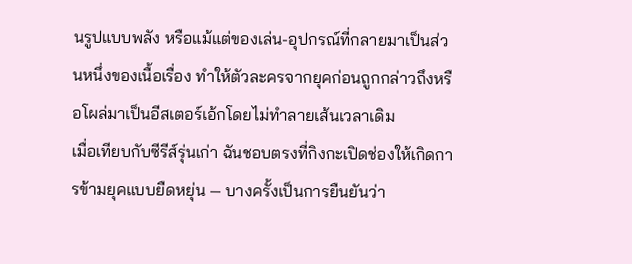นรูปแบบพลัง หรือแม้แต่ของเล่น-อุปกรณ์ที่กลายมาเป็นส่วนหนึ่งของเนื้อเรื่อง ทำให้ตัวละครจากยุคก่อนถูกกล่าวถึงหรือโผล่มาเป็นอีสเตอร์เอ้กโดยไม่ทำลายเส้นเวลาเดิม
เมื่อเทียบกับซีรีส์รุ่นเก่า ฉันชอบตรงที่กิงกะเปิดช่องให้เกิดการข้ามยุคแบบยืดหยุ่น — บางครั้งเป็นการยืนยันว่า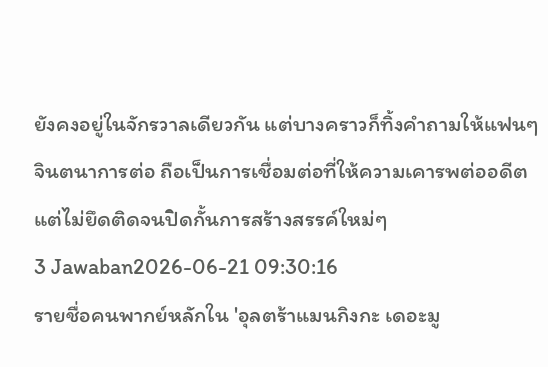ยังคงอยู่ในจักรวาลเดียวกัน แต่บางคราวก็ทิ้งคำถามให้แฟนๆ จินตนาการต่อ ถือเป็นการเชื่อมต่อที่ให้ความเคารพต่ออดีตแต่ไม่ยึดติดจนปิดกั้นการสร้างสรรค์ใหม่ๆ
3 Jawaban2026-06-21 09:30:16
รายชื่อคนพากย์หลักใน 'อุลตร้าแมนกิงกะ เดอะมู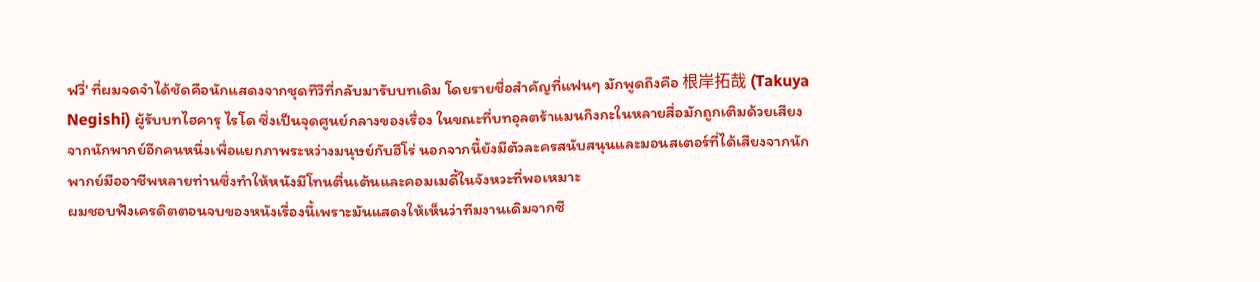ฟวี่' ที่ผมจดจำได้ชัดคือนักแสดงจากชุดทีวีที่กลับมารับบทเดิม โดยรายชื่อสำคัญที่แฟนๆ มักพูดถึงคือ 根岸拓哉 (Takuya Negishi) ผู้รับบทไฮคารุ ไรโด ซึ่งเป็นจุดศูนย์กลางของเรื่อง ในขณะที่บทอุลตร้าแมนกิงกะในหลายสื่อมักถูกเติมด้วยเสียงจากนักพากย์อีกคนหนึ่งเพื่อแยกภาพระหว่างมนุษย์กับฮีโร่ นอกจากนี้ยังมีตัวละครสนับสนุนและมอนสเตอร์ที่ได้เสียงจากนักพากย์มืออาชีพหลายท่านซึ่งทำให้หนังมีโทนตื่นเต้นและคอมเมดี้ในจังหวะที่พอเหมาะ
ผมชอบฟังเครดิตตอนจบของหนังเรื่องนี้เพราะมันแสดงให้เห็นว่าทีมงานเดิมจากซี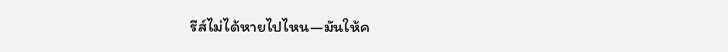รีส์ไม่ได้หายไปไหน—มันให้ค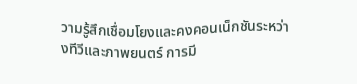วามรู้สึกเชื่อมโยงและคงคอนเน็กชันระหว่างทีวีและภาพยนตร์ การมี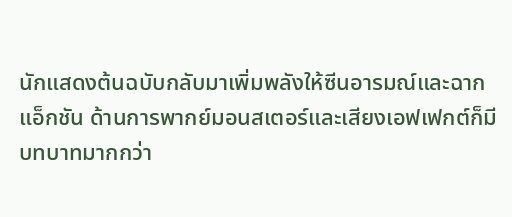นักแสดงต้นฉบับกลับมาเพิ่มพลังให้ซีนอารมณ์และฉากแอ็กชัน ด้านการพากย์มอนสเตอร์และเสียงเอฟเฟกต์ก็มีบทบาทมากกว่า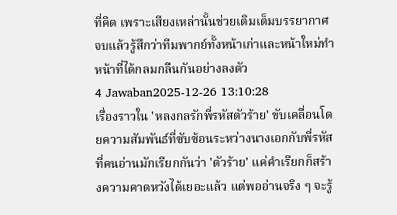ที่คิด เพราะเสียงเหล่านั้นช่วยเติมเต็มบรรยากาศ จบแล้วรู้สึกว่าทีมพากย์ทั้งหน้าเก่าและหน้าใหม่ทำหน้าที่ได้กลมกลืนกันอย่างลงตัว
4 Jawaban2025-12-26 13:10:28
เรื่องราวใน 'หลงกลรักพี่รหัสตัวร้าย' ขับเคลื่อนโดยความสัมพันธ์ที่ซับซ้อนระหว่างนางเอกกับพี่รหัสที่คนอ่านมักเรียกกันว่า 'ตัวร้าย' แค่คำเรียกก็สร้างความคาดหวังได้เยอะแล้ว แต่พออ่านจริง ๆ จะรู้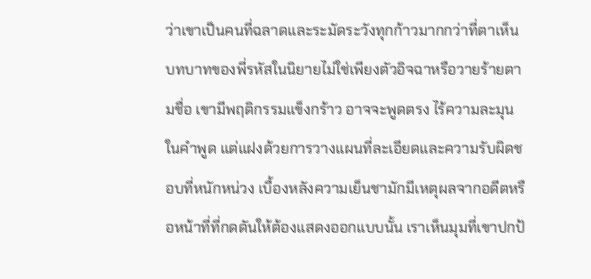ว่าเขาเป็นคนที่ฉลาดและระมัดระวังทุกก้าวมากกว่าที่ตาเห็น
บทบาทของพี่รหัสในนิยายไม่ใช่เพียงตัวอิจฉาหรือวายร้ายตามชื่อ เขามีพฤติกรรมแข็งกร้าว อาจจะพูดตรง ไร้ความละมุนในคำพูด แต่แฝงด้วยการวางแผนที่ละเอียดและความรับผิดชอบที่หนักหน่วง เบื้องหลังความเย็นชามักมีเหตุผลจากอดีตหรือหน้าที่ที่กดดันให้ต้องแสดงออกแบบนั้น เราเห็นมุมที่เขาปกป้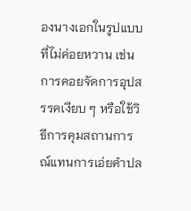องนางเอกในรูปแบบที่ไม่ค่อยหวาน เช่น การคอยจัดการอุปสรรคเงียบ ๆ หรือใช้วิธีการคุมสถานการณ์แทนการเอ่ยคำปล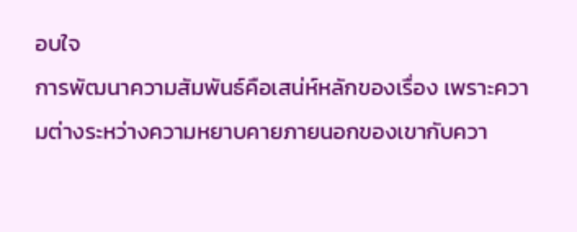อบใจ
การพัฒนาความสัมพันธ์คือเสน่ห์หลักของเรื่อง เพราะความต่างระหว่างความหยาบคายภายนอกของเขากับควา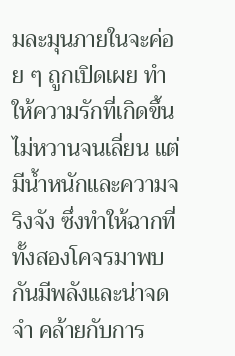มละมุนภายในจะค่อย ๆ ถูกเปิดเผย ทำให้ความรักที่เกิดขึ้นไม่หวานจนเลี่ยน แต่มีน้ำหนักและความจริงจัง ซึ่งทำให้ฉากที่ทั้งสองโคจรมาพบกันมีพลังและน่าจดจำ คล้ายกับการ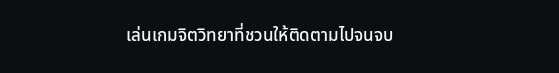เล่นเกมจิตวิทยาที่ชวนให้ติดตามไปจนจบ